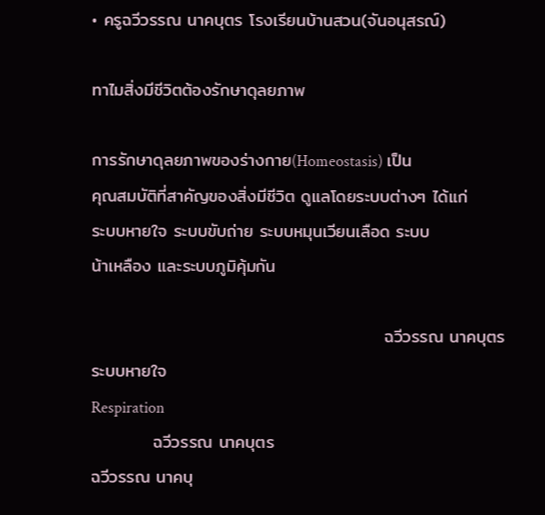• ครูฉวีวรรณ นาคบุตร โรงเรียนบ้านสวน(จันอนุสรณ์)

ทาไมสิ่งมีชีวิตต้องรักษาดุลยภาพ

การรักษาดุลยภาพของร่างกาย(Homeostasis) เป็น
คุณสมบัติที่สาคัญของสิ่งมีชีวิต ดูแลโดยระบบต่างๆ ได้แก่
ระบบหายใจ ระบบขับถ่าย ระบบหมุนเวียนเลือด ระบบ
น้าเหลือง และระบบภูมิคุ้มกัน

                                               ฉวีวรรณ นาคบุตร
ระบบหายใจ
Respiration
          ฉวีวรรณ นาคบุตร
ฉวีวรรณ นาคบุ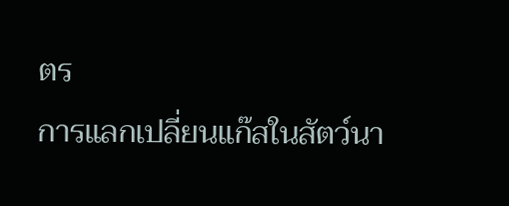ตร
การแลกเปลี่ยนแก๊สในสัตว์นา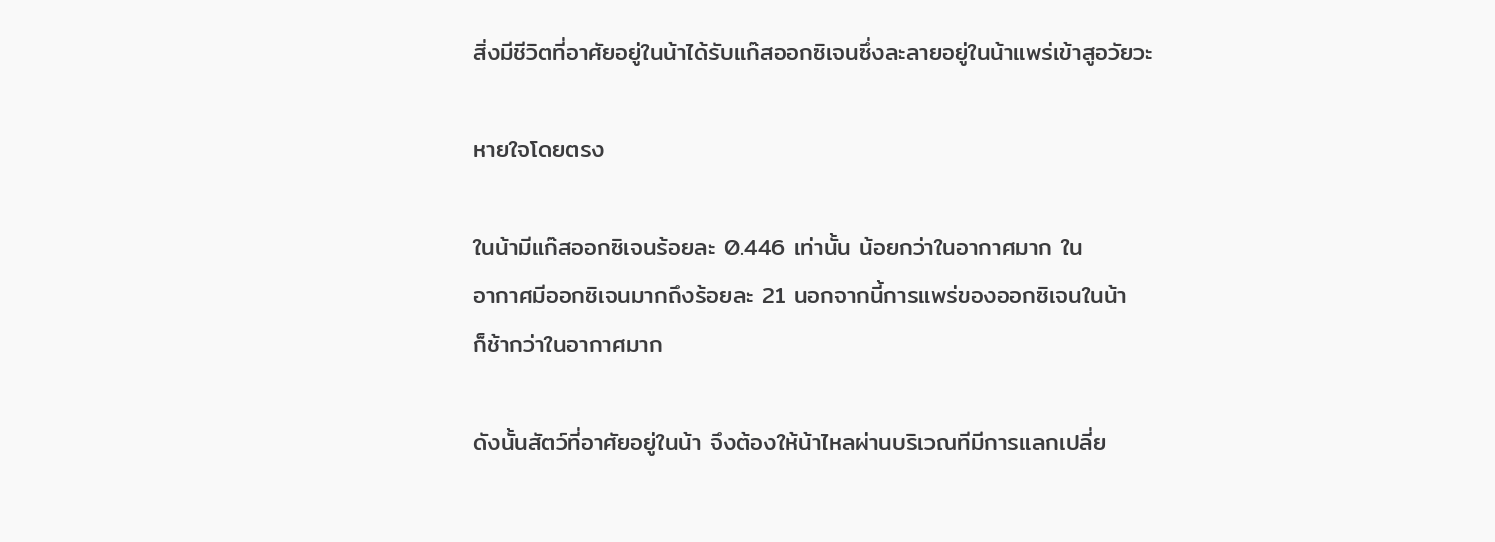สิ่งมีชีวิตที่อาศัยอยู่ในน้าได้รับแก๊สออกซิเจนซึ่งละลายอยู่ในน้าแพร่เข้าสูอวัยวะ

หายใจโดยตรง

ในน้ามีแก๊สออกซิเจนร้อยละ 0.446 เท่านั้น น้อยกว่าในอากาศมาก ใน
อากาศมีออกซิเจนมากถึงร้อยละ 21 นอกจากนี้การแพร่ของออกซิเจนในน้า
ก็ช้ากว่าในอากาศมาก

ดังนั้นสัตว์ที่อาศัยอยู่ในน้า จึงต้องให้น้าไหลผ่านบริเวณทีมีการแลกเปลี่ย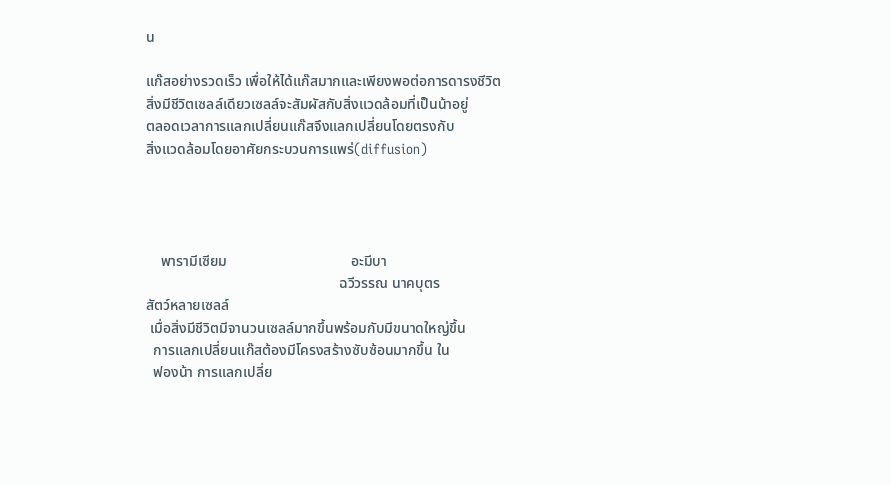น

แก๊สอย่างรวดเร็ว เพื่อให้ได้แก๊สมากและเพียงพอต่อการดารงชีวิต
สิ่งมีชีวิตเซลล์เดียวเซลล์จะสัมผัสกับสิ่งแวดล้อมที่เป็นน้าอยู่
ตลอดเวลาการแลกเปลี่ยนแก๊สจึงแลกเปลี่ยนโดยตรงกับ
สิ่งแวดล้อมโดยอาศัยกระบวนการแพร่(diffusion)




    พารามีเซียม                                  อะมีบา
                                                     ฉวีวรรณ นาคบุตร
สัตว์หลายเซลล์
 เมื่อสิ่งมีชีวิตมีจานวนเซลล์มากขึ้นพร้อมกับมีขนาดใหญ่ขึ้น
  การแลกเปลี่ยนแก๊สต้องมีโครงสร้างซับซ้อนมากขึ้น ใน
  ฟองน้า การแลกเปลี่ย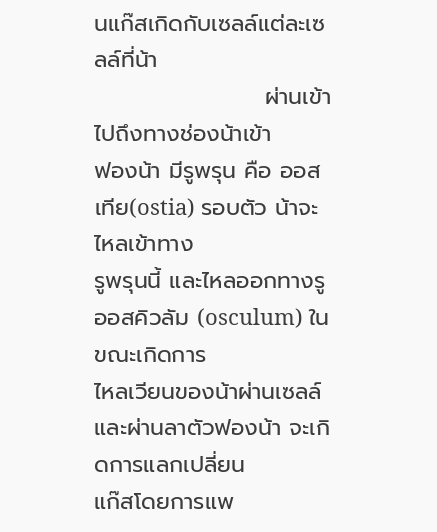นแก๊สเกิดกับเซลล์แต่ละเซลล์ที่น้า
                     ผ่านเข้าไปถึงทางช่องน้าเข้า
ฟองน้า มีรูพรุน คือ ออสเทีย(ostia) รอบตัว น้าจะไหลเข้าทาง
รูพรุนนี้ และไหลออกทางรู ออสคิวลัม (osculum) ในขณะเกิดการ
ไหลเวียนของน้าผ่านเซลล์และผ่านลาตัวฟองน้า จะเกิดการแลกเปลี่ยน
แก๊สโดยการแพ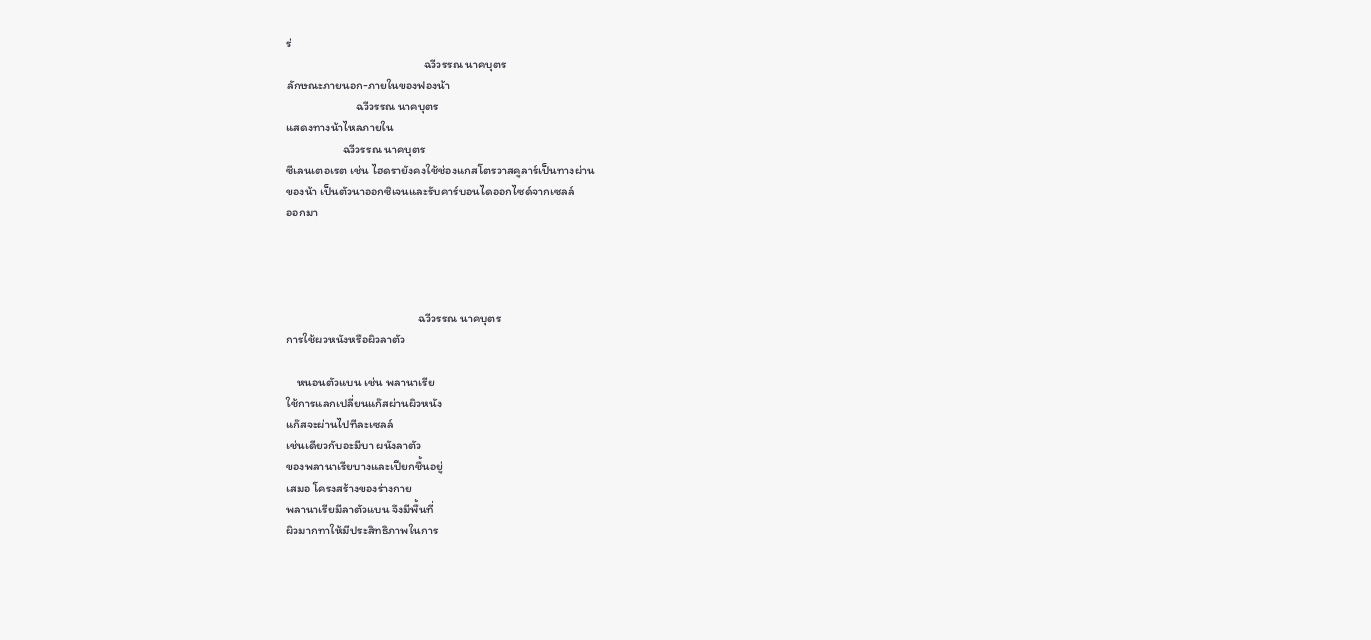ร่
                                                   ฉวีวรรณ นาคบุตร
ลักษณะภายนอก-ภายในของฟองน้า
                          ฉวีวรรณ นาคบุตร
แสดงทางน้าไหลภายใน
                     ฉวีวรรณ นาคบุตร
ซีเลนเตอเรต เช่น ไฮดรายังคงใช้ช่องแกสโตรวาสคูลาร์เป็นทางผ่าน
ของน้า เป็นตัวนาออกซิเจนและรับคาร์บอนไดออกไซด์จากเซลล์
ออกมา




                                                 ฉวีวรรณ นาคบุตร
การใช้ผวหนังหรือผิวลาตัว

    หนอนตัวแบน เช่น พลานาเรีย
ใช้การแลกเปลี่ยนแก๊สผ่านผิวหนัง
แก๊สจะผ่านไปทีละเซลล์
เช่นเดียวกับอะมีบา ผนังลาตัว
ของพลานาเรียบางและเปียกชื้นอยู่
เสมอ โครงสร้างของร่างกาย
พลานาเรียมีลาตัวแบน จึงมีพื้นที่
ผิวมากทาให้มีประสิทธิภาพในการ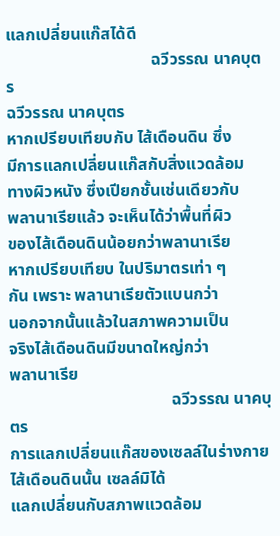แลกเปลี่ยนแก๊สได้ดี
                                   ฉวีวรรณ นาคบุตร
ฉวีวรรณ นาคบุตร
หากเปรียบเทียบกับ ไส้เดือนดิน ซึ่ง
มีการแลกเปลี่ยนแก๊สกับสิ่งแวดล้อม
ทางผิวหนัง ซึ่งเปียกชั้นเช่นเดียวกับ
พลานาเรียแล้ว จะเห็นได้ว่าพื้นที่ผิว
ของไส้เดือนดินน้อยกว่าพลานาเรีย
หากเปรียบเทียบ ในปริมาตรเท่า ๆ
กัน เพราะ พลานาเรียตัวแบนกว่า
นอกจากนั้นแล้วในสภาพความเป็น
จริงไส้เดือนดินมีขนาดใหญ่กว่า
พลานาเรีย
                                       ฉวีวรรณ นาคบุตร
การแลกเปลี่ยนแก๊สของเซลล์ในร่างกายไส้เดือนดินนั้น เซลล์มิได้
แลกเปลี่ยนกับสภาพแวดล้อม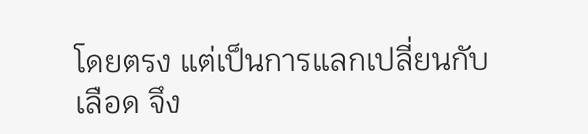โดยตรง แต่เป็นการแลกเปลี่ยนกับ
เลือด จึง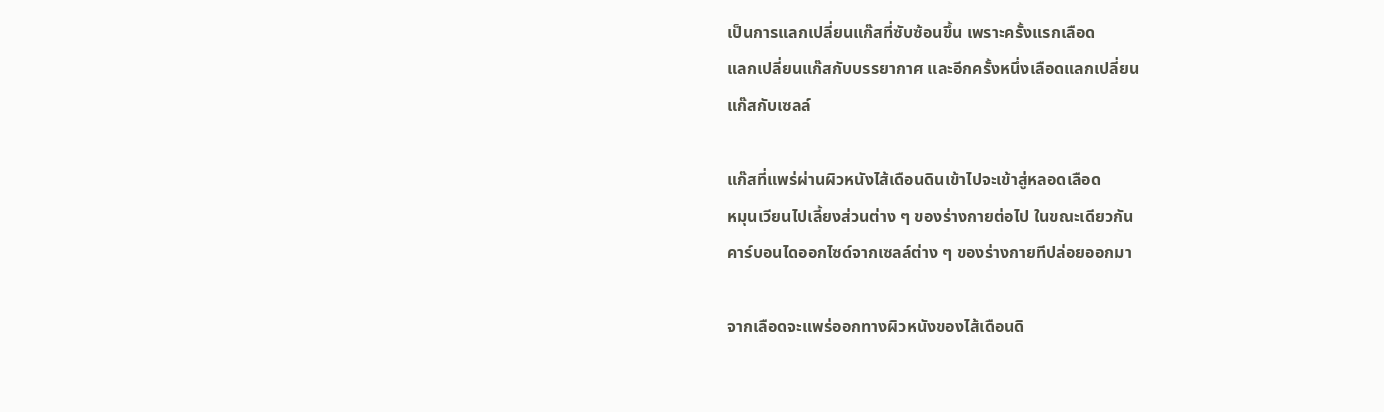เป็นการแลกเปลี่ยนแก๊สที่ซับซ้อนขึ้น เพราะครั้งแรกเลือด
แลกเปลี่ยนแก๊สกับบรรยากาศ และอีกครั้งหนึ่งเลือดแลกเปลี่ยน
แก๊สกับเซลล์

แก๊สที่แพร่ผ่านผิวหนังไส้เดือนดินเข้าไปจะเข้าสู่หลอดเลือด
หมุนเวียนไปเลี้ยงส่วนต่าง ๆ ของร่างกายต่อไป ในขณะเดียวกัน
คาร์บอนไดออกไซด์จากเซลล์ต่าง ๆ ของร่างกายทีปล่อยออกมา

จากเลือดจะแพร่ออกทางผิวหนังของไส้เดือนดิ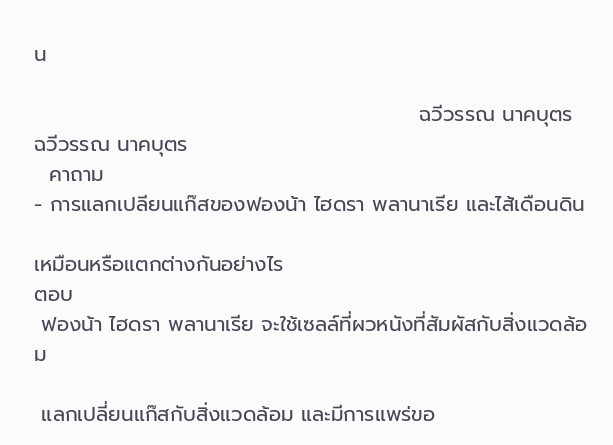น

                                                    ฉวีวรรณ นาคบุตร
ฉวีวรรณ นาคบุตร
  คาถาม
- การแลกเปลียนแก๊สของฟองน้า ไฮดรา พลานาเรีย และไส้เดือนดิน

เหมือนหรือแตกต่างกันอย่างไร
ตอบ
 ฟองน้า ไฮดรา พลานาเรีย จะใช้เซลล์ที่ผวหนังที่สัมผัสกับสิ่งแวดล้อม

 แลกเปลี่ยนแก๊สกับสิ่งแวดล้อม และมีการแพร่ขอ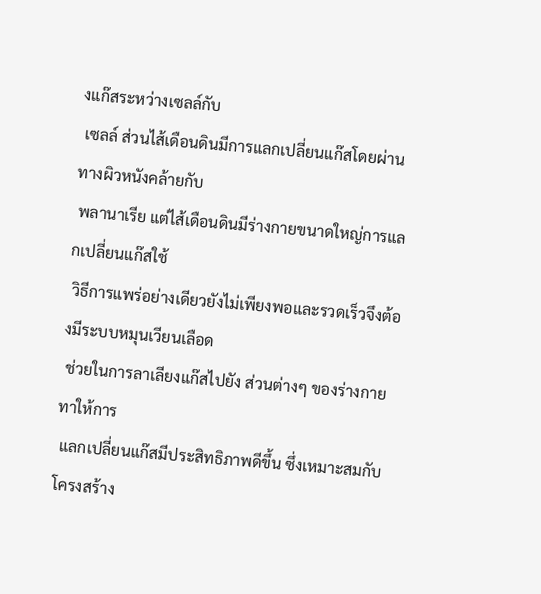งแก๊สระหว่างเซลล์กับ
 เซลล์ ส่วนไส้เดือนดินมีการแลกเปลี่ยนแก๊สโดยผ่านทางผิวหนังคล้ายกับ
 พลานาเรีย แต่ไส้เดือนดินมีร่างกายขนาดใหญ่การแลกเปลี่ยนแก๊สใช้
 วิธีการแพร่อย่างเดียวยังไม่เพียงพอและรวดเร็วจึงต้องมีระบบหมุนเวียนเลือด
 ช่วยในการลาเลียงแก๊สไปยัง ส่วนต่างๆ ของร่างกาย ทาให้การ
 แลกเปลี่ยนแก๊สมีประสิทธิภาพดีขึ้น ซึ่งเหมาะสมกับโครงสร้าง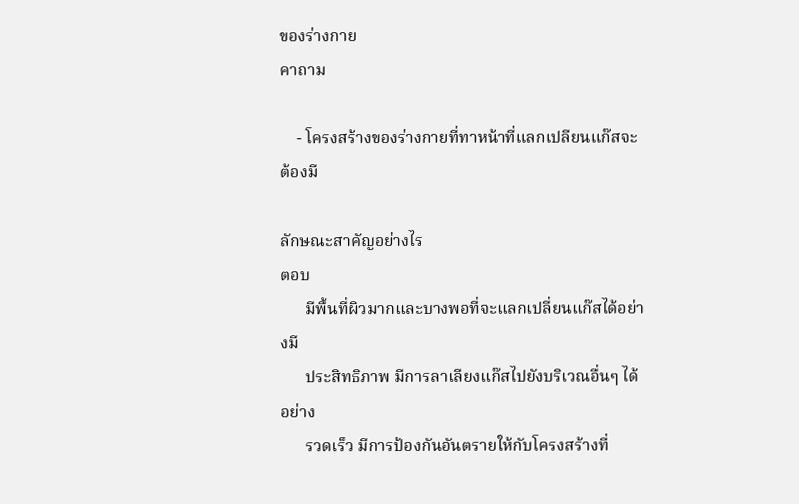ของร่างกาย
คาถาม

    - โครงสร้างของร่างกายที่ทาหน้าที่แลกเปลียนแก๊สจะต้องมี

ลักษณะสาคัญอย่างไร
ตอบ
      มีพื้นที่ผิวมากและบางพอที่จะแลกเปลี่ยนแก๊สได้อย่างมี
      ประสิทธิภาพ มีการลาเลียงแก๊สไปยังบริเวณอื่นๆ ได้อย่าง
      รวดเร็ว มีการป้องกันอันตรายให้กับโครงสร้างที่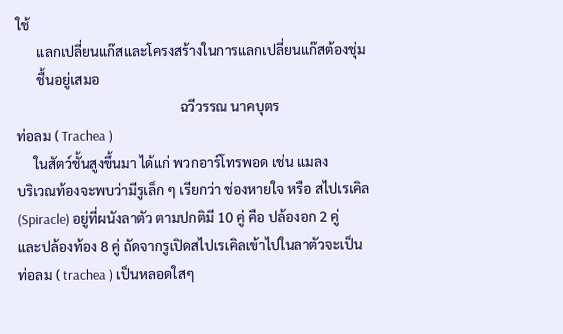ใช้
      แลกเปลี่ยนแก๊สและโครงสร้างในการแลกเปลี่ยนแก๊สต้องชุ่ม
      ชื้นอยู่เสมอ
                                                ฉวีวรรณ นาคบุตร
ท่อลม ( Trachea )
     ในสัตว์ชั้นสูงขึ้นมา ได้แก่ พวกอาร์โทรพอด เช่น แมลง
บริเวณท้องจะพบว่ามีรูเล็ก ๆ เรียกว่า ช่องหายใจ หรือ สไปเรเคิล
(Spiracle) อยู่ที่ผนังลาตัว ตามปกติมี 10 คู่ คือ ปล้องอก 2 คู่
และปล้องท้อง 8 คู่ ถัดจากรูเปิดสไปเรเคิลเข้าไปในลาตัวจะเป็น
ท่อลม ( trachea ) เป็นหลอดใสๆ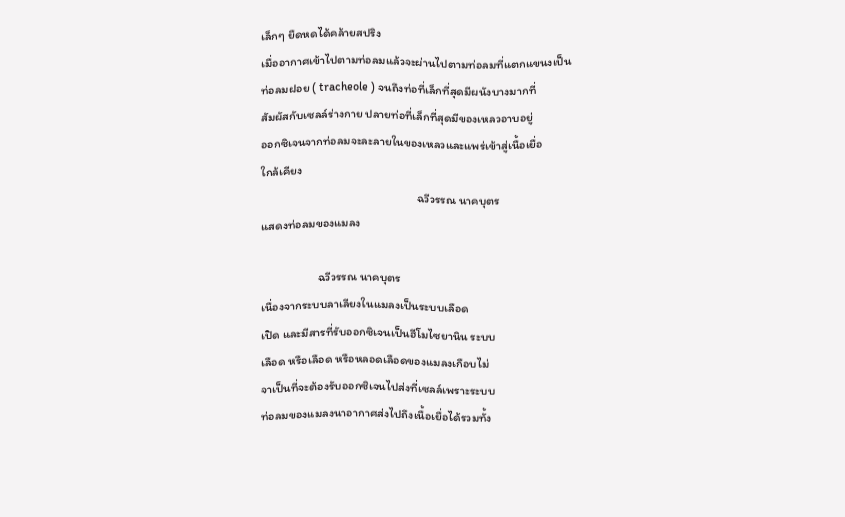เล็กๆ ยืดหดได้คล้ายสปริง
เมื่ออากาศเข้าไปตามท่อลมแล้วจะผ่านไปตามท่อลมที่แตกแขนงเป็น
ท่อลมฝอย ( tracheole ) จนถึงท่อที่เล็กที่สุดมีผนังบางมากที่
สัมผัสกับเซลล์ร่างกาย ปลายท่อที่เล็กที่สุดมีของเหลวอาบอยู่
ออกซิเจนจากท่อลมจะละลายในของเหลวและแพร่เข้าสู่เนื้อเยื่อ
ใกล้เคียง
                                                    ฉวีวรรณ นาคบุตร
แสดงท่อลมของแมลง

                   ฉวีวรรณ นาคบุตร
เนื่องจากระบบลาเลียงในแมลงเป็นระบบเลือด
เปิด และมีสารที่รับออกซิเจนเป็นฮีโมไซยานิน ระบบ
เลือด หรือเลือด หรือหลอดเลือดของแมลงเกือบไม่
จาเป็นที่จะต้องรับออกซิเจนไปส่งที่เซลล์เพราะระบบ
ท่อลมของแมลงนาอากาศส่งไปถึงเนื้อเยื่อได้รวมทั้ง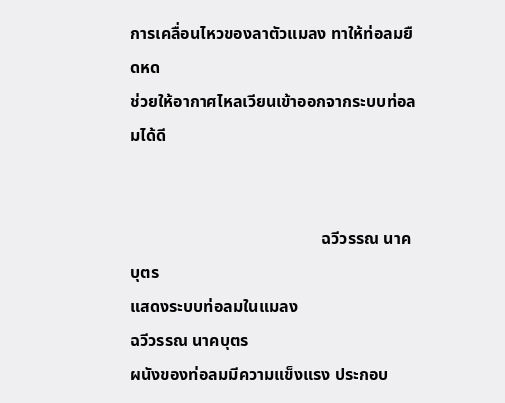การเคลื่อนไหวของลาตัวแมลง ทาให้ท่อลมยืดหด
ช่วยให้อากาศไหลเวียนเข้าออกจากระบบท่อลมได้ดี


                                              ฉวีวรรณ นาคบุตร
แสดงระบบท่อลมในแมลง
ฉวีวรรณ นาคบุตร
ผนังของท่อลมมีความแข็งแรง ประกอบ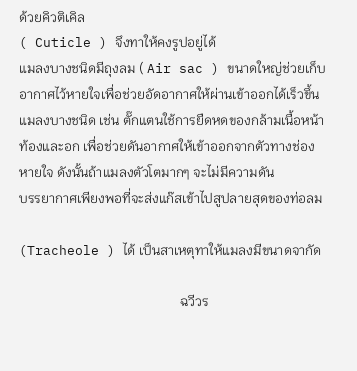ด้วยคิวติเคิล
( Cuticle ) จึงทาให้คงรูปอยู่ได้
แมลงบางชนิดมีถุงลม ( Air sac ) ขนาดใหญ่ช่วยเก็บ
อากาศไว้หายใจเพื่อช่วยอัดอากาศให้ผ่านเข้าออกได้เร็วขึ้น
แมลงบางชนิด เช่น ตั๊กแตนใช้การยืดหดของกล้ามเนื้อหน้า
ท้องและอก เพื่อช่วยดันอากาศให้เข้าออกจากตัวทางช่อง
หายใจ ดังนั้นถ้าแมลงตัวโตมากๆ จะไม่มีความดัน
บรรยากาศเพียงพอที่จะส่งแก๊สเข้าไปสูปลายสุดของท่อลม

(Tracheole ) ได้ เป็นสาเหตุทาให้แมลงมีขนาดจากัด

                                                ฉวีวร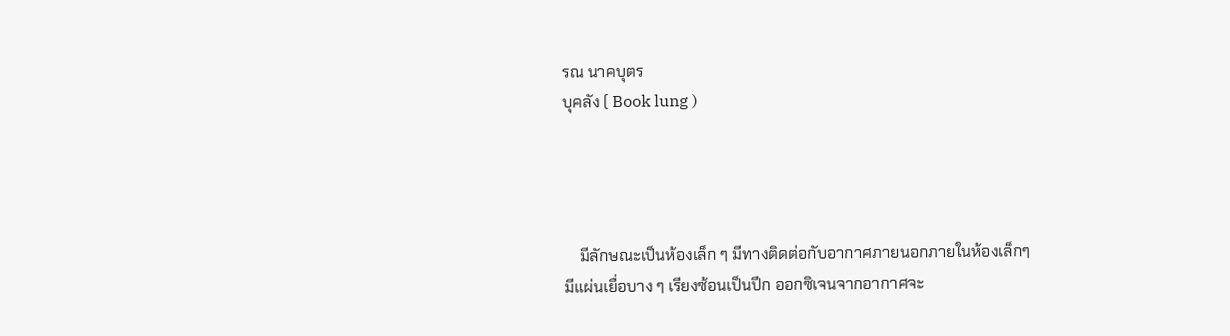รณ นาคบุตร
บุคลัง ( Book lung )




    มีลักษณะเป็นห้องเล็ก ๆ มีทางติดต่อกับอากาศภายนอกภายในห้องเล็กๆ
มีแผ่นเยื่อบาง ๆ เรียงซ้อนเป็นปึก ออกซิเจนจากอากาศจะ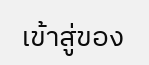เข้าสู่ของ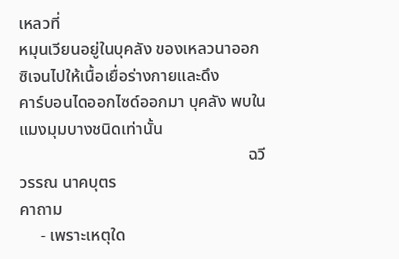เหลวที่
หมุนเวียนอยู่ในบุคลัง ของเหลวนาออกซิเจนไปให้เนื้อเยื่อร่างกายและดึง
คาร์บอนไดออกไซด์ออกมา บุคลัง พบในแมงมุมบางชนิดเท่านั้น
                                                       ฉวีวรรณ นาคบุตร
คาถาม
     - เพราะเหตุใด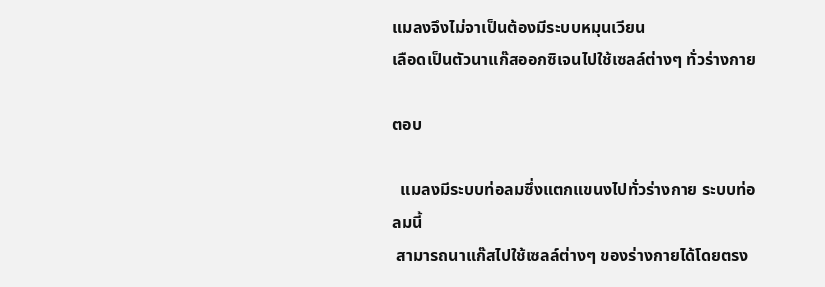แมลงจึงไม่จาเป็นต้องมีระบบหมุนเวียน
เลือดเป็นตัวนาแก๊สออกซิเจนไปใช้เซลล์ต่างๆ ทั่วร่างกาย

ตอบ

  แมลงมีระบบท่อลมซึ่งแตกแขนงไปทั่วร่างกาย ระบบท่อลมนี้
 สามารถนาแก๊สไปใช้เซลล์ต่างๆ ของร่างกายได้โดยตรง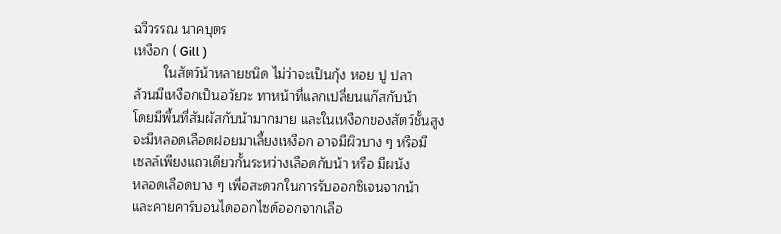ฉวีวรรณ นาคบุตร
เหงือก ( Gill )
        ในสัตว์น้าหลายชนิด ไม่ว่าจะเป็นกุ้ง หอย ปู ปลา
ล้วนมีเหงือกเป็นอวัยวะ ทาหน้าที่แลกเปลี่ยนแก๊สกับน้า
โดยมีพื้นที่สัมผัสกับน้ามากมาย และในเหงือกของสัตว์ชั้นสูง
จะมีหลอดเลือดฝอยมาเลี้ยงเหงือก อาจมีผิวบาง ๆ หรือมี
เซลล์เพียงแถวเดียวกั้นระหว่างเลือดกับน้า หรือ มีผนัง
หลอดเลือดบาง ๆ เพื่อสะดวกในการรับออกซิเจนจากน้า
และคายคาร์บอนไดออกไซด์ออกจากเลือ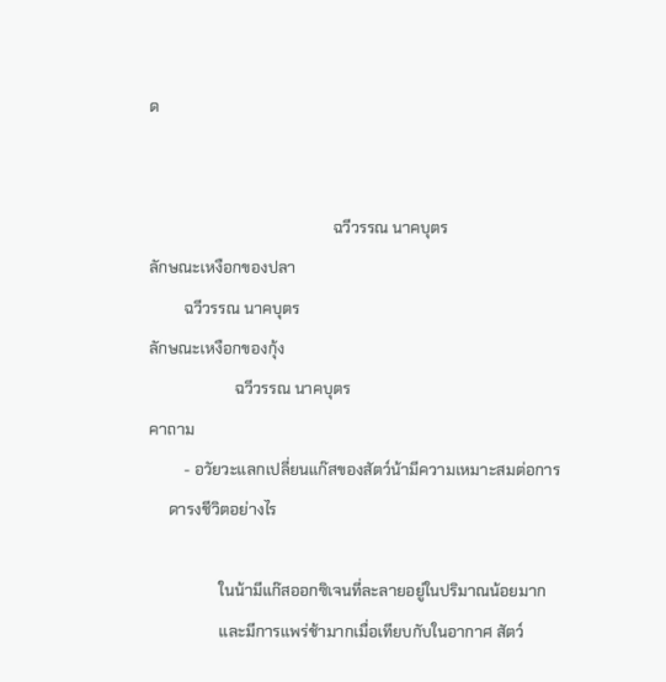ด


                                               ฉวีวรรณ นาคบุตร
ลักษณะเหงือกของปลา
         ฉวีวรรณ นาคบุตร
ลักษณะเหงือกของกุ้ง
                      ฉวีวรรณ นาคบุตร
คาถาม
         - อวัยวะแลกเปลี่ยนแก๊สของสัตว์น้ามีความเหมาะสมต่อการ
     ดารงชีวิตอย่างไร

                  ในน้ามีแก๊สออกซิเจนที่ละลายอยู่ในปริมาณน้อยมาก
                  และมีการแพร่ช้ามากเมื่อเทียบกับในอากาศ สัตว์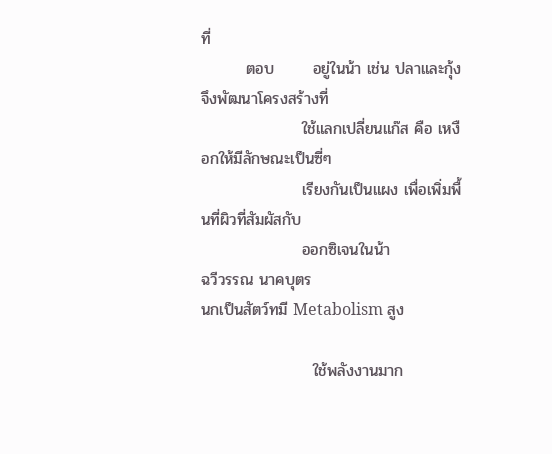ที่
        ตอบ       อยู่ในน้า เช่น ปลาและกุ้ง จึงพัฒนาโครงสร้างที่
                  ใช้แลกเปลี่ยนแก๊ส คือ เหงือกให้มีลักษณะเป็นซี่ๆ
                  เรียงกันเป็นแผง เพื่อเพิ่มพื้นที่ผิวที่สัมผัสกับ
                  ออกซิเจนในน้า
ฉวีวรรณ นาคบุตร
นกเป็นสัตว์ทมี Metabolism สูง

                    ใช้พลังงานมาก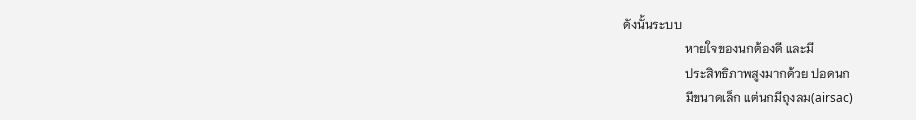ดังนั้นระบบ
                    หายใจของนกต้องดี และมี
                    ประสิทธิภาพสูงมากด้วย ปอดนก
                    มีขนาดเล็ก แต่นกมีถุงลม(airsac)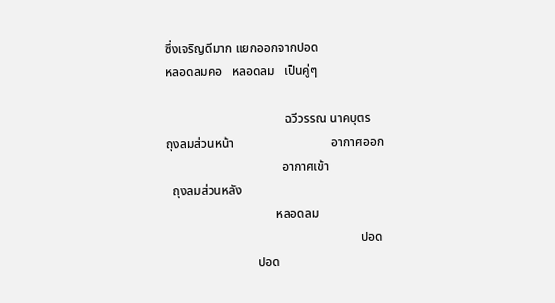ซึ่งเจริญดีมาก แยกออกจากปอด
หลอดลมคอ   หลอดลม   เป็นคู่ๆ

                                      ฉวีวรรณ นาคบุตร
ถุงลมส่วนหน้า                               อากาศออก
                                     อากาศเข้า
  ถุงลมส่วนหลัง
                                   หลอดลม
                                                              ปอด
                             ปอด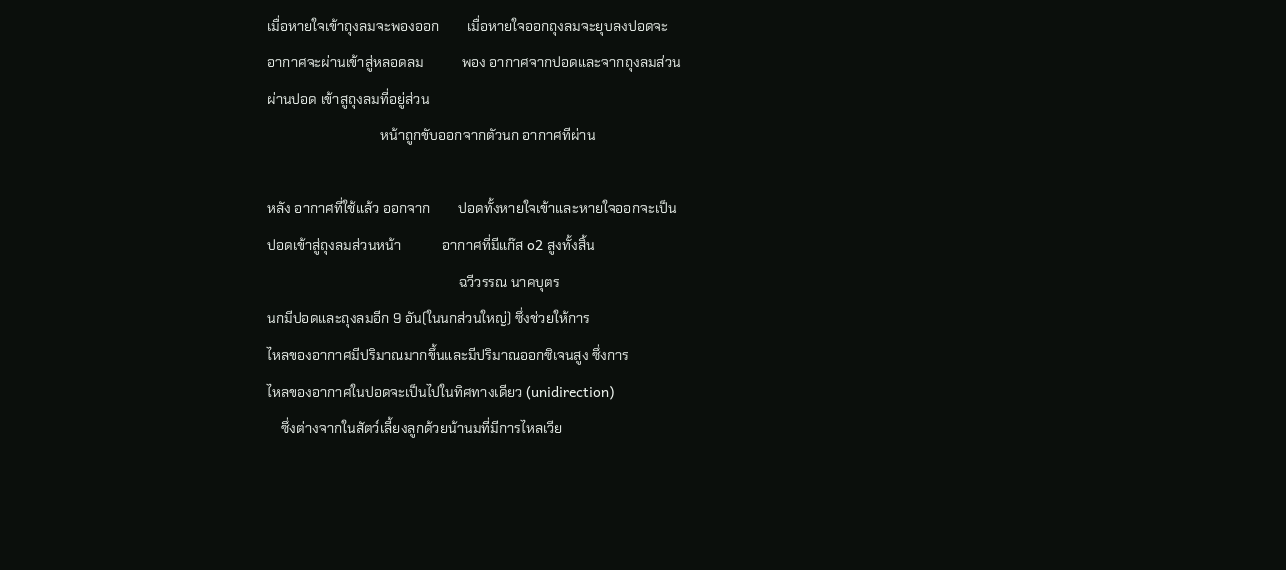เมื่อหายใจเข้าถุงลมจะพองออก        เมื่อหายใจออกถุงลมจะยุบลงปอดจะ
อากาศจะผ่านเข้าสู่หลอดลม           พอง อากาศจากปอดและจากถุงลมส่วน
ผ่านปอด เข้าสูถุงลมที่อยู่ส่วน
                                 หน้าถูกขับออกจากตัวนก อากาศทีผ่าน

หลัง อากาศที่ใช้แล้ว ออกจาก        ปอดทั้งหายใจเข้าและหายใจออกจะเป็น
ปอดเข้าสู่ถุงลมส่วนหน้า            อากาศที่มีแก๊ส o2 สูงทั้งสิ้น
                                                        ฉวีวรรณ นาคบุตร
นกมีปอดและถุงลมอีก 9 อัน(ในนกส่วนใหญ่) ซึ่งช่วยให้การ
ไหลของอากาศมีปริมาณมากขึ้นและมีปริมาณออกซิเจนสูง ซึ่งการ
ไหลของอากาศในปอดจะเป็นไปในทิศทางเดียว (unidirection)
    ซึ่งต่างจากในสัตว์เลี้ยงลูกด้วยน้านมที่มีการไหลเวีย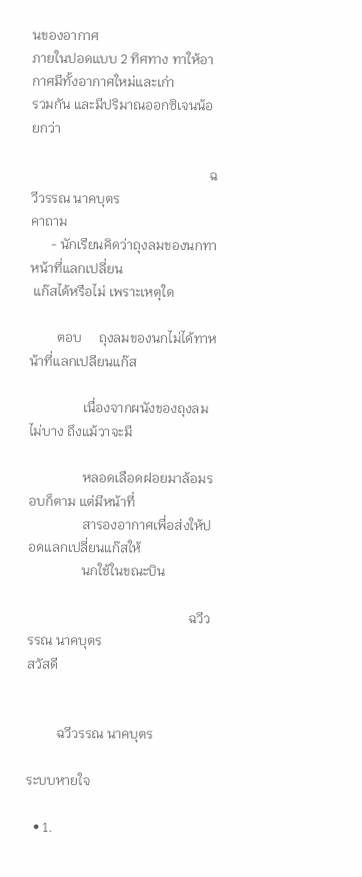นของอากาศ
ภายในปอดแบบ 2 ทิศทาง ทาให้อากาศมีทั้งอากาศใหม่และเก่า
รวมกัน และมีปริมาณออกซิเจนน้อยกว่า

                                                     ฉวีวรรณ นาคบุตร
คาถาม
      - นักเรียนคิดว่าถุงลมของนกทาหน้าที่แลกเปลี่ยน
 แก๊สได้หรือไม่ เพราะเหตุใด

        ตอบ     ถุงลมของนกไม่ได้ทาหน้าที่แลกเปลียนแก๊ส

                เนื่องจากผนังของถุงลมไม่บาง ถึงแม้วาจะมี

                หลอดเลือดฝอยมาล้อมรอบก็ตาม แต่มีหน้าที่
                สารองอากาศเพื่อส่งให้ปอดแลกเปลี่ยนแก๊สให้
                นกใช้ในขณะบิน

                                                ฉวีวรรณ นาคบุตร
สวัสดี


         ฉวีวรรณ นาคบุตร

ระบบหายใจ

  • 1.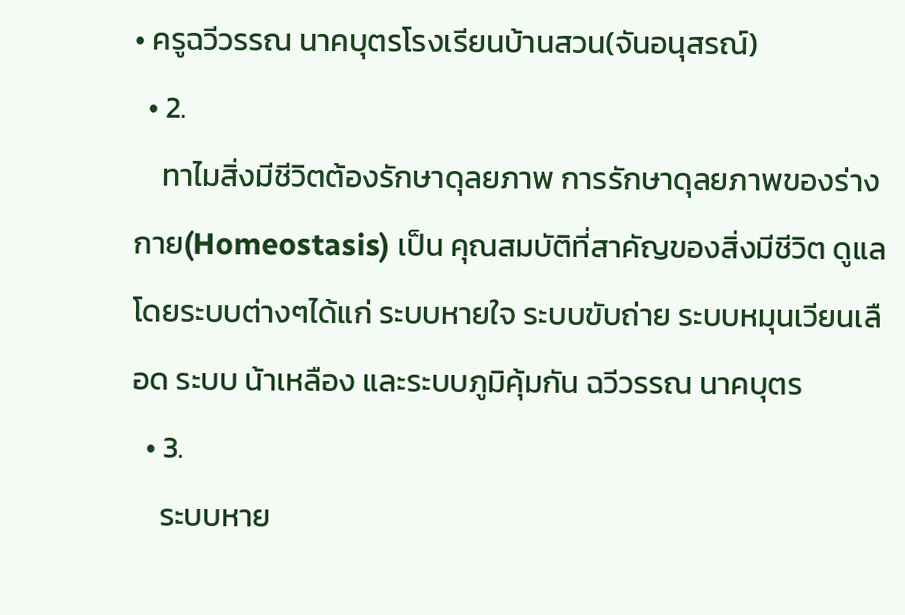• ครูฉวีวรรณ นาคบุตรโรงเรียนบ้านสวน(จันอนุสรณ์)
  • 2.
    ทาไมสิ่งมีชีวิตต้องรักษาดุลยภาพ การรักษาดุลยภาพของร่างกาย(Homeostasis) เป็น คุณสมบัติที่สาคัญของสิ่งมีชีวิต ดูแลโดยระบบต่างๆได้แก่ ระบบหายใจ ระบบขับถ่าย ระบบหมุนเวียนเลือด ระบบ น้าเหลือง และระบบภูมิคุ้มกัน ฉวีวรรณ นาคบุตร
  • 3.
    ระบบหาย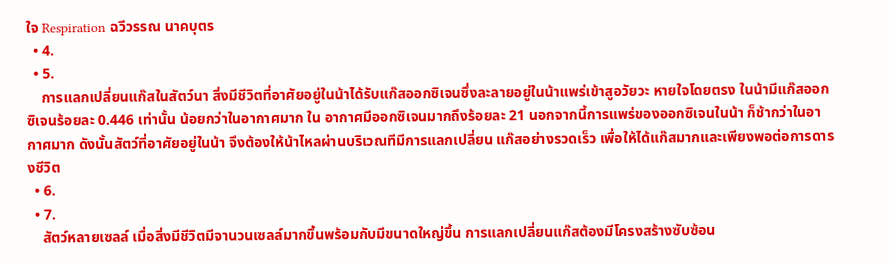ใจ Respiration ฉวีวรรณ นาคบุตร
  • 4.
  • 5.
    การแลกเปลี่ยนแก๊สในสัตว์นา สิ่งมีชีวิตที่อาศัยอยู่ในน้าได้รับแก๊สออกซิเจนซึ่งละลายอยู่ในน้าแพร่เข้าสูอวัยวะ หายใจโดยตรง ในน้ามีแก๊สออกซิเจนร้อยละ 0.446 เท่านั้น น้อยกว่าในอากาศมาก ใน อากาศมีออกซิเจนมากถึงร้อยละ 21 นอกจากนี้การแพร่ของออกซิเจนในน้า ก็ช้ากว่าในอากาศมาก ดังนั้นสัตว์ที่อาศัยอยู่ในน้า จึงต้องให้น้าไหลผ่านบริเวณทีมีการแลกเปลี่ยน แก๊สอย่างรวดเร็ว เพื่อให้ได้แก๊สมากและเพียงพอต่อการดารงชีวิต
  • 6.
  • 7.
    สัตว์หลายเซลล์ เมื่อสิ่งมีชีวิตมีจานวนเซลล์มากขึ้นพร้อมกับมีขนาดใหญ่ขึ้น การแลกเปลี่ยนแก๊สต้องมีโครงสร้างซับซ้อน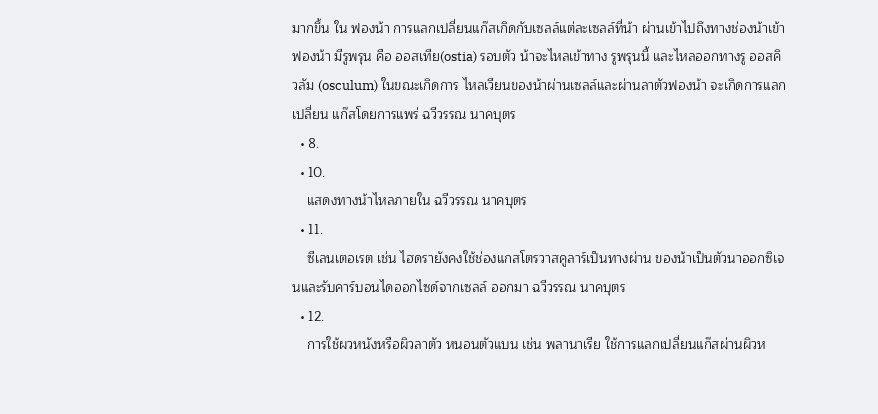มากขึ้น ใน ฟองน้า การแลกเปลี่ยนแก๊สเกิดกับเซลล์แต่ละเซลล์ที่น้า ผ่านเข้าไปถึงทางช่องน้าเข้า ฟองน้า มีรูพรุน คือ ออสเทีย(ostia) รอบตัว น้าจะไหลเข้าทาง รูพรุนนี้ และไหลออกทางรู ออสคิวลัม (osculum) ในขณะเกิดการ ไหลเวียนของน้าผ่านเซลล์และผ่านลาตัวฟองน้า จะเกิดการแลกเปลี่ยน แก๊สโดยการแพร่ ฉวีวรรณ นาคบุตร
  • 8.
  • 10.
    แสดงทางน้าไหลภายใน ฉวีวรรณ นาคบุตร
  • 11.
    ซีเลนเตอเรต เช่น ไฮดรายังคงใช้ช่องแกสโตรวาสคูลาร์เป็นทางผ่าน ของน้าเป็นตัวนาออกซิเจนและรับคาร์บอนไดออกไซด์จากเซลล์ ออกมา ฉวีวรรณ นาคบุตร
  • 12.
    การใช้ผวหนังหรือผิวลาตัว หนอนตัวแบน เช่น พลานาเรีย ใช้การแลกเปลี่ยนแก๊สผ่านผิวห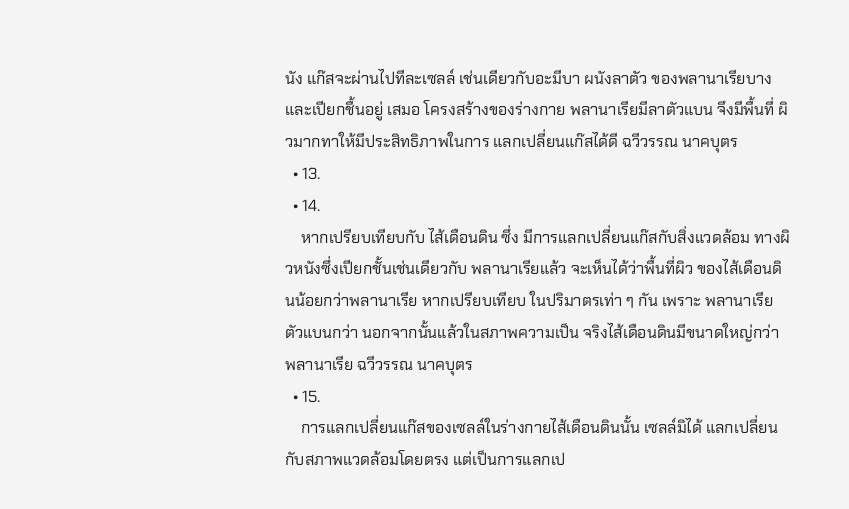นัง แก๊สจะผ่านไปทีละเซลล์ เช่นเดียวกับอะมีบา ผนังลาตัว ของพลานาเรียบางและเปียกชื้นอยู่ เสมอ โครงสร้างของร่างกาย พลานาเรียมีลาตัวแบน จึงมีพื้นที่ ผิวมากทาให้มีประสิทธิภาพในการ แลกเปลี่ยนแก๊สได้ดี ฉวีวรรณ นาคบุตร
  • 13.
  • 14.
    หากเปรียบเทียบกับ ไส้เดือนดิน ซึ่ง มีการแลกเปลี่ยนแก๊สกับสิ่งแวดล้อม ทางผิวหนังซึ่งเปียกชั้นเช่นเดียวกับ พลานาเรียแล้ว จะเห็นได้ว่าพื้นที่ผิว ของไส้เดือนดินน้อยกว่าพลานาเรีย หากเปรียบเทียบ ในปริมาตรเท่า ๆ กัน เพราะ พลานาเรียตัวแบนกว่า นอกจากนั้นแล้วในสภาพความเป็น จริงไส้เดือนดินมีขนาดใหญ่กว่า พลานาเรีย ฉวีวรรณ นาคบุตร
  • 15.
    การแลกเปลี่ยนแก๊สของเซลล์ในร่างกายไส้เดือนดินนั้น เซลล์มิได้ แลกเปลี่ยนกับสภาพแวดล้อมโดยตรง แต่เป็นการแลกเป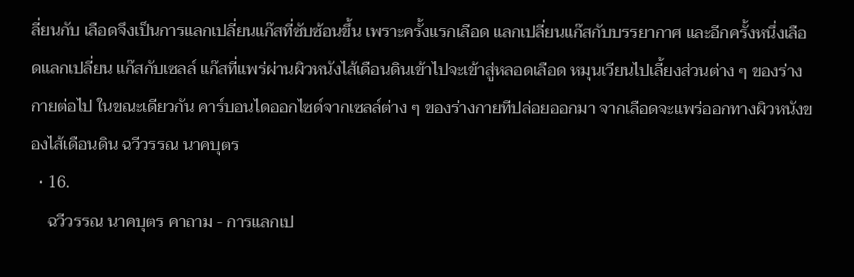ลี่ยนกับ เลือดจึงเป็นการแลกเปลี่ยนแก๊สที่ซับซ้อนขึ้น เพราะครั้งแรกเลือด แลกเปลี่ยนแก๊สกับบรรยากาศ และอีกครั้งหนึ่งเลือดแลกเปลี่ยน แก๊สกับเซลล์ แก๊สที่แพร่ผ่านผิวหนังไส้เดือนดินเข้าไปจะเข้าสู่หลอดเลือด หมุนเวียนไปเลี้ยงส่วนต่าง ๆ ของร่างกายต่อไป ในขณะเดียวกัน คาร์บอนไดออกไซด์จากเซลล์ต่าง ๆ ของร่างกายทีปล่อยออกมา จากเลือดจะแพร่ออกทางผิวหนังของไส้เดือนดิน ฉวีวรรณ นาคบุตร
  • 16.
    ฉวีวรรณ นาคบุตร คาถาม - การแลกเป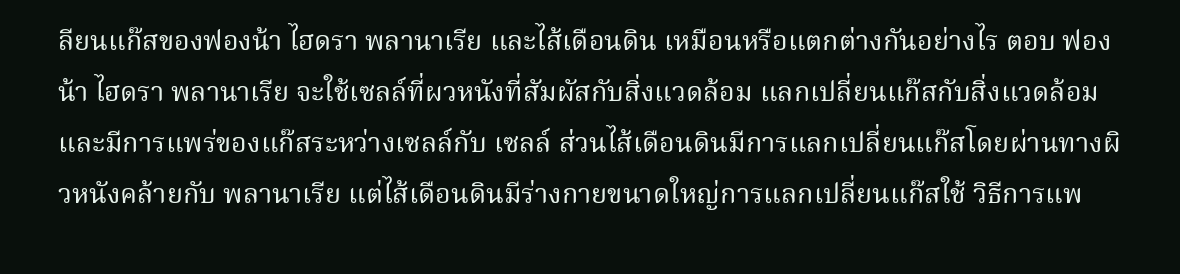ลียนแก๊สของฟองน้า ไฮดรา พลานาเรีย และไส้เดือนดิน เหมือนหรือแตกต่างกันอย่างไร ตอบ ฟองน้า ไฮดรา พลานาเรีย จะใช้เซลล์ที่ผวหนังที่สัมผัสกับสิ่งแวดล้อม แลกเปลี่ยนแก๊สกับสิ่งแวดล้อม และมีการแพร่ของแก๊สระหว่างเซลล์กับ เซลล์ ส่วนไส้เดือนดินมีการแลกเปลี่ยนแก๊สโดยผ่านทางผิวหนังคล้ายกับ พลานาเรีย แต่ไส้เดือนดินมีร่างกายขนาดใหญ่การแลกเปลี่ยนแก๊สใช้ วิธีการแพ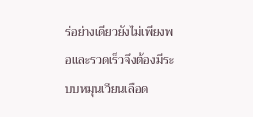ร่อย่างเดียวยังไม่เพียงพอและรวดเร็วจึงต้องมีระบบหมุนเวียนเลือด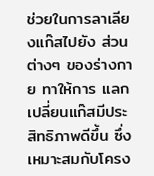ช่วยในการลาเลียงแก๊สไปยัง ส่วนต่างๆ ของร่างกาย ทาให้การ แลกเปลี่ยนแก๊สมีประสิทธิภาพดีขึ้น ซึ่งเหมาะสมกับโครง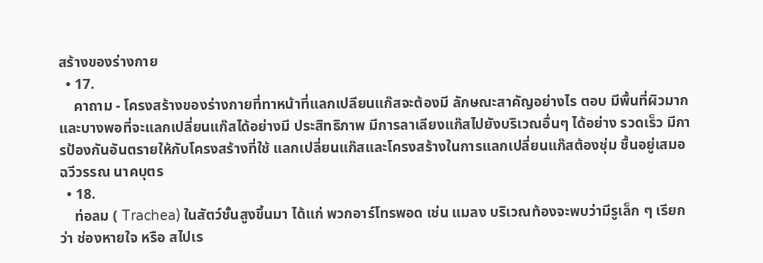สร้างของร่างกาย
  • 17.
    คาถาม - โครงสร้างของร่างกายที่ทาหน้าที่แลกเปลียนแก๊สจะต้องมี ลักษณะสาคัญอย่างไร ตอบ มีพื้นที่ผิวมากและบางพอที่จะแลกเปลี่ยนแก๊สได้อย่างมี ประสิทธิภาพ มีการลาเลียงแก๊สไปยังบริเวณอื่นๆ ได้อย่าง รวดเร็ว มีการป้องกันอันตรายให้กับโครงสร้างที่ใช้ แลกเปลี่ยนแก๊สและโครงสร้างในการแลกเปลี่ยนแก๊สต้องชุ่ม ชื้นอยู่เสมอ ฉวีวรรณ นาคบุตร
  • 18.
    ท่อลม ( Trachea) ในสัตว์ชั้นสูงขึ้นมา ได้แก่ พวกอาร์โทรพอด เช่น แมลง บริเวณท้องจะพบว่ามีรูเล็ก ๆ เรียกว่า ช่องหายใจ หรือ สไปเร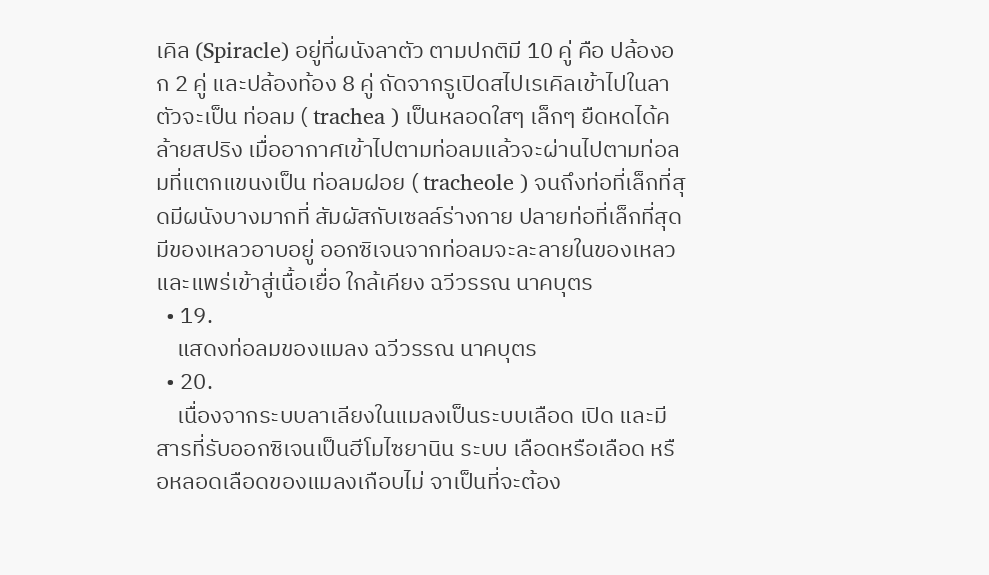เคิล (Spiracle) อยู่ที่ผนังลาตัว ตามปกติมี 10 คู่ คือ ปล้องอก 2 คู่ และปล้องท้อง 8 คู่ ถัดจากรูเปิดสไปเรเคิลเข้าไปในลาตัวจะเป็น ท่อลม ( trachea ) เป็นหลอดใสๆ เล็กๆ ยืดหดได้คล้ายสปริง เมื่ออากาศเข้าไปตามท่อลมแล้วจะผ่านไปตามท่อลมที่แตกแขนงเป็น ท่อลมฝอย ( tracheole ) จนถึงท่อที่เล็กที่สุดมีผนังบางมากที่ สัมผัสกับเซลล์ร่างกาย ปลายท่อที่เล็กที่สุดมีของเหลวอาบอยู่ ออกซิเจนจากท่อลมจะละลายในของเหลวและแพร่เข้าสู่เนื้อเยื่อ ใกล้เคียง ฉวีวรรณ นาคบุตร
  • 19.
    แสดงท่อลมของแมลง ฉวีวรรณ นาคบุตร
  • 20.
    เนื่องจากระบบลาเลียงในแมลงเป็นระบบเลือด เปิด และมีสารที่รับออกซิเจนเป็นฮีโมไซยานิน ระบบ เลือดหรือเลือด หรือหลอดเลือดของแมลงเกือบไม่ จาเป็นที่จะต้อง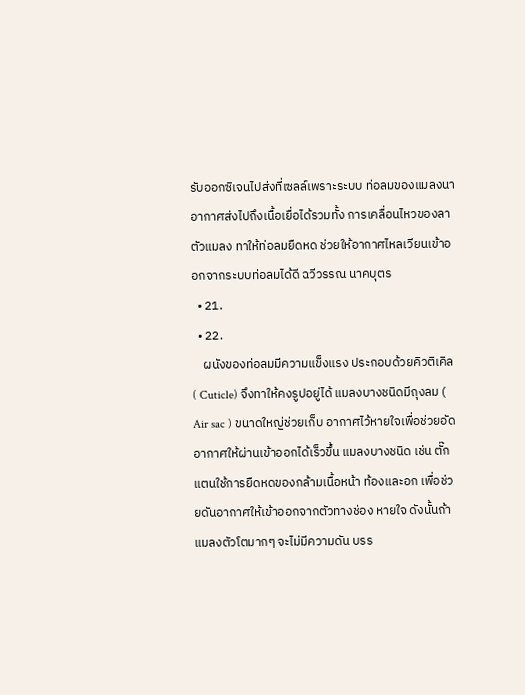รับออกซิเจนไปส่งที่เซลล์เพราะระบบ ท่อลมของแมลงนาอากาศส่งไปถึงเนื้อเยื่อได้รวมทั้ง การเคลื่อนไหวของลาตัวแมลง ทาให้ท่อลมยืดหด ช่วยให้อากาศไหลเวียนเข้าออกจากระบบท่อลมได้ดี ฉวีวรรณ นาคบุตร
  • 21.
  • 22.
    ผนังของท่อลมมีความแข็งแรง ประกอบด้วยคิวติเคิล ( Cuticle) จึงทาให้คงรูปอยู่ได้ แมลงบางชนิดมีถุงลม ( Air sac ) ขนาดใหญ่ช่วยเก็บ อากาศไว้หายใจเพื่อช่วยอัดอากาศให้ผ่านเข้าออกได้เร็วขึ้น แมลงบางชนิด เช่น ตั๊กแตนใช้การยืดหดของกล้ามเนื้อหน้า ท้องและอก เพื่อช่วยดันอากาศให้เข้าออกจากตัวทางช่อง หายใจ ดังนั้นถ้าแมลงตัวโตมากๆ จะไม่มีความดัน บรร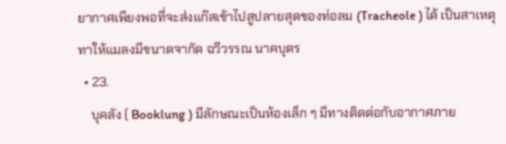ยากาศเพียงพอที่จะส่งแก๊สเข้าไปสูปลายสุดของท่อลม (Tracheole ) ได้ เป็นสาเหตุทาให้แมลงมีขนาดจากัด ฉวีวรรณ นาคบุตร
  • 23.
    บุคลัง ( Booklung ) มีลักษณะเป็นห้องเล็ก ๆ มีทางติดต่อกับอากาศภาย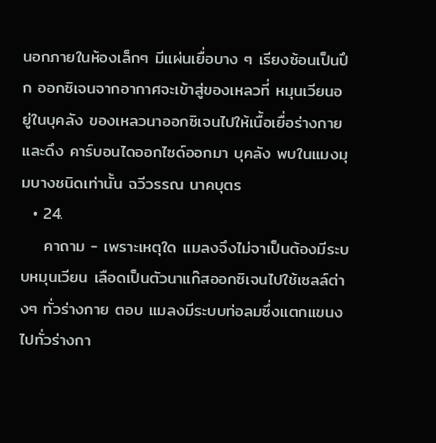นอกภายในห้องเล็กๆ มีแผ่นเยื่อบาง ๆ เรียงซ้อนเป็นปึก ออกซิเจนจากอากาศจะเข้าสู่ของเหลวที่ หมุนเวียนอยู่ในบุคลัง ของเหลวนาออกซิเจนไปให้เนื้อเยื่อร่างกายและดึง คาร์บอนไดออกไซด์ออกมา บุคลัง พบในแมงมุมบางชนิดเท่านั้น ฉวีวรรณ นาคบุตร
  • 24.
    คาถาม - เพราะเหตุใด แมลงจึงไม่จาเป็นต้องมีระบบหมุนเวียน เลือดเป็นตัวนาแก๊สออกซิเจนไปใช้เซลล์ต่างๆ ทั่วร่างกาย ตอบ แมลงมีระบบท่อลมซึ่งแตกแขนงไปทั่วร่างกา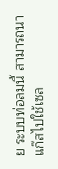ย ระบบท่อลมนี้ สามารถนาแก๊สไปใช้เซล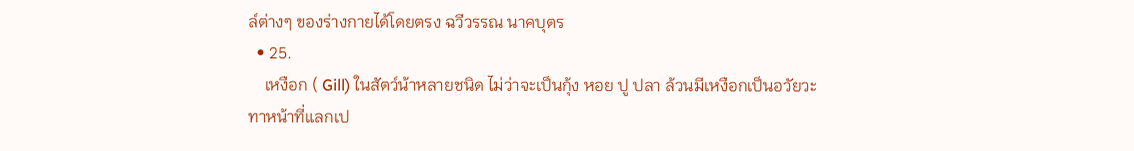ล์ต่างๆ ของร่างกายได้โดยตรง ฉวีวรรณ นาคบุตร
  • 25.
    เหงือก ( Gill) ในสัตว์น้าหลายชนิด ไม่ว่าจะเป็นกุ้ง หอย ปู ปลา ล้วนมีเหงือกเป็นอวัยวะ ทาหน้าที่แลกเป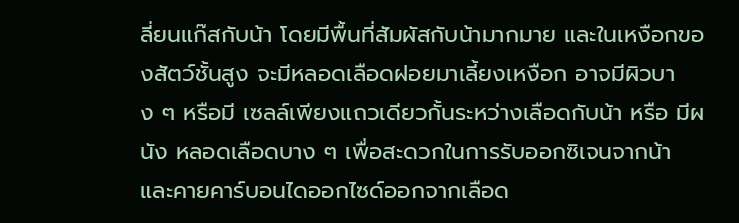ลี่ยนแก๊สกับน้า โดยมีพื้นที่สัมผัสกับน้ามากมาย และในเหงือกของสัตว์ชั้นสูง จะมีหลอดเลือดฝอยมาเลี้ยงเหงือก อาจมีผิวบาง ๆ หรือมี เซลล์เพียงแถวเดียวกั้นระหว่างเลือดกับน้า หรือ มีผนัง หลอดเลือดบาง ๆ เพื่อสะดวกในการรับออกซิเจนจากน้า และคายคาร์บอนไดออกไซด์ออกจากเลือด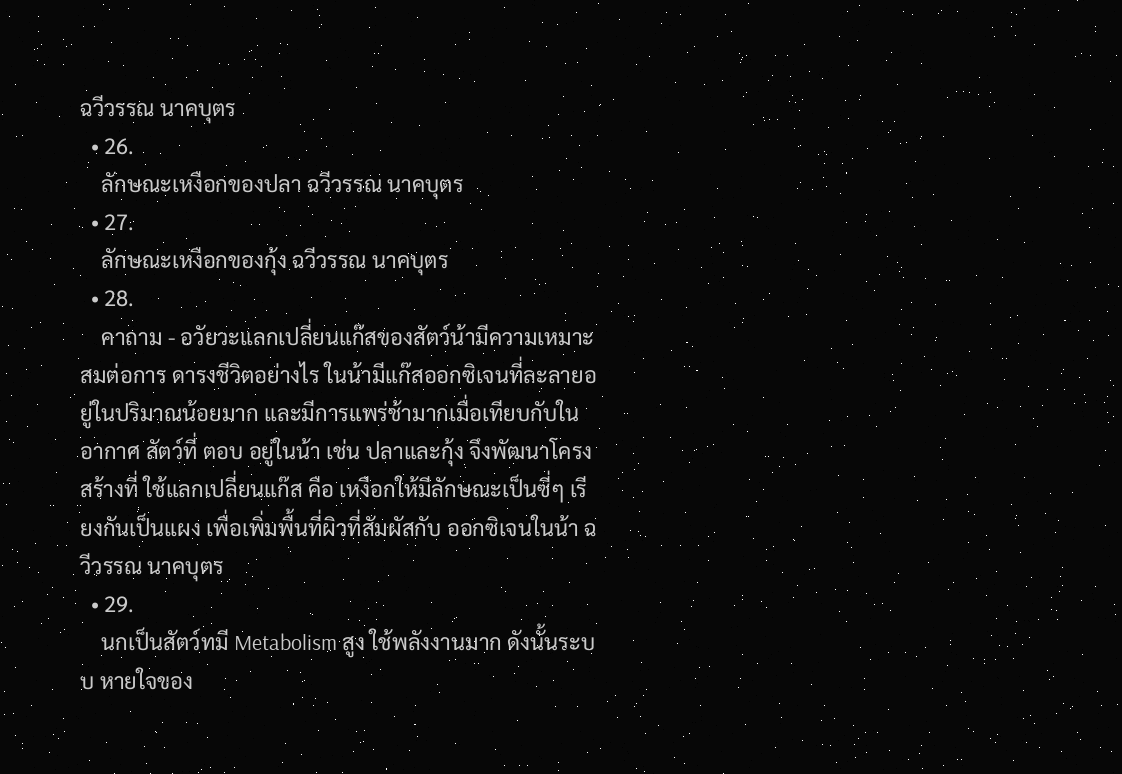ฉวีวรรณ นาคบุตร
  • 26.
    ลักษณะเหงือกของปลา ฉวีวรรณ นาคบุตร
  • 27.
    ลักษณะเหงือกของกุ้ง ฉวีวรรณ นาคบุตร
  • 28.
    คาถาม - อวัยวะแลกเปลี่ยนแก๊สของสัตว์น้ามีความเหมาะสมต่อการ ดารงชีวิตอย่างไร ในน้ามีแก๊สออกซิเจนที่ละลายอยู่ในปริมาณน้อยมาก และมีการแพร่ช้ามากเมื่อเทียบกับในอากาศ สัตว์ที่ ตอบ อยู่ในน้า เช่น ปลาและกุ้ง จึงพัฒนาโครงสร้างที่ ใช้แลกเปลี่ยนแก๊ส คือ เหงือกให้มีลักษณะเป็นซี่ๆ เรียงกันเป็นแผง เพื่อเพิ่มพื้นที่ผิวที่สัมผัสกับ ออกซิเจนในน้า ฉวีวรรณ นาคบุตร
  • 29.
    นกเป็นสัตว์ทมี Metabolism สูง ใช้พลังงานมาก ดังนั้นระบบ หายใจของ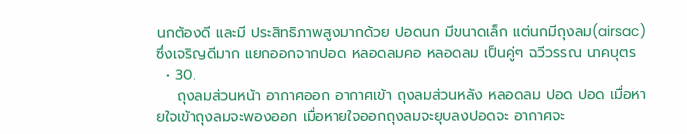นกต้องดี และมี ประสิทธิภาพสูงมากด้วย ปอดนก มีขนาดเล็ก แต่นกมีถุงลม(airsac) ซึ่งเจริญดีมาก แยกออกจากปอด หลอดลมคอ หลอดลม เป็นคู่ๆ ฉวีวรรณ นาคบุตร
  • 30.
    ถุงลมส่วนหน้า อากาศออก อากาศเข้า ถุงลมส่วนหลัง หลอดลม ปอด ปอด เมื่อหายใจเข้าถุงลมจะพองออก เมื่อหายใจออกถุงลมจะยุบลงปอดจะ อากาศจะ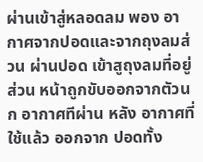ผ่านเข้าสู่หลอดลม พอง อากาศจากปอดและจากถุงลมส่วน ผ่านปอด เข้าสูถุงลมที่อยู่ส่วน หน้าถูกขับออกจากตัวนก อากาศทีผ่าน หลัง อากาศที่ใช้แล้ว ออกจาก ปอดทั้ง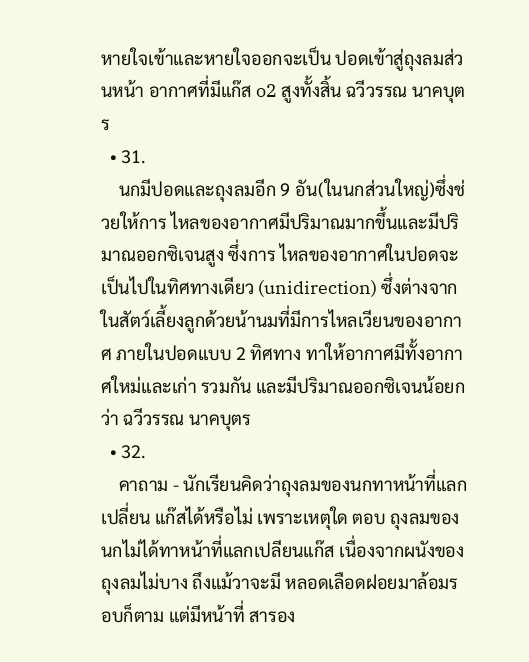หายใจเข้าและหายใจออกจะเป็น ปอดเข้าสู่ถุงลมส่วนหน้า อากาศที่มีแก๊ส o2 สูงทั้งสิ้น ฉวีวรรณ นาคบุตร
  • 31.
    นกมีปอดและถุงลมอีก 9 อัน(ในนกส่วนใหญ่)ซึ่งช่วยให้การ ไหลของอากาศมีปริมาณมากขึ้นและมีปริมาณออกซิเจนสูง ซึ่งการ ไหลของอากาศในปอดจะเป็นไปในทิศทางเดียว (unidirection) ซึ่งต่างจากในสัตว์เลี้ยงลูกด้วยน้านมที่มีการไหลเวียนของอากาศ ภายในปอดแบบ 2 ทิศทาง ทาให้อากาศมีทั้งอากาศใหม่และเก่า รวมกัน และมีปริมาณออกซิเจนน้อยกว่า ฉวีวรรณ นาคบุตร
  • 32.
    คาถาม - นักเรียนคิดว่าถุงลมของนกทาหน้าที่แลกเปลี่ยน แก๊สได้หรือไม่ เพราะเหตุใด ตอบ ถุงลมของนกไม่ได้ทาหน้าที่แลกเปลียนแก๊ส เนื่องจากผนังของถุงลมไม่บาง ถึงแม้วาจะมี หลอดเลือดฝอยมาล้อมรอบก็ตาม แต่มีหน้าที่ สารอง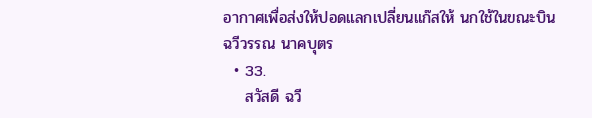อากาศเพื่อส่งให้ปอดแลกเปลี่ยนแก๊สให้ นกใช้ในขณะบิน ฉวีวรรณ นาคบุตร
  • 33.
    สวัสดี ฉวี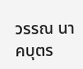วรรณ นาคบุตร